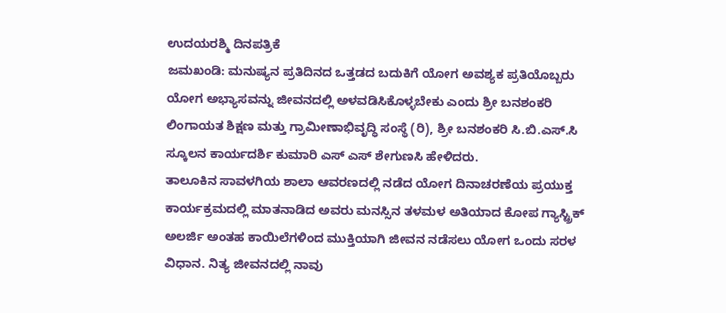ಉದಯರಶ್ಮಿ ದಿನಪತ್ರಿಕೆ
ಜಮಖಂಡಿ: ಮನುಷ್ಯನ ಪ್ರತಿದಿನದ ಒತ್ತಡದ ಬದುಕಿಗೆ ಯೋಗ ಅವಶ್ಯಕ ಪ್ರತಿಯೊಬ್ಬರು ಯೋಗ ಅಭ್ಯಾಸವನ್ನು ಜೀವನದಲ್ಲಿ ಅಳವಡಿಸಿಕೊಳ್ಳಬೇಕು ಎಂದು ಶ್ರೀ ಬನಶಂಕರಿ ಲಿಂಗಾಯತ ಶಿಕ್ಷಣ ಮತ್ತು ಗ್ರಾಮೀಣಾಭಿವೃದ್ಧಿ ಸಂಸ್ಥೆ (ರಿ), ಶ್ರೀ ಬನಶಂಕರಿ ಸಿ.ಬಿ.ಎಸ್.ಸಿ ಸ್ಕೂಲನ ಕಾರ್ಯದರ್ಶಿ ಕುಮಾರಿ ಎಸ್ ಎಸ್ ಶೇಗುಣಸಿ ಹೇಳಿದರು.
ತಾಲೂಕಿನ ಸಾವಳಗಿಯ ಶಾಲಾ ಆವರಣದಲ್ಲಿ ನಡೆದ ಯೋಗ ದಿನಾಚರಣೆಯ ಪ್ರಯುಕ್ತ ಕಾರ್ಯಕ್ರಮದಲ್ಲಿ ಮಾತನಾಡಿದ ಅವರು ಮನಸ್ಸಿನ ತಳಮಳ ಅತಿಯಾದ ಕೋಪ ಗ್ಯಾಸ್ಟ್ರಿಕ್ ಅಲರ್ಜಿ ಅಂತಹ ಕಾಯಿಲೆಗಳಿಂದ ಮುಕ್ತಿಯಾಗಿ ಜೀವನ ನಡೆಸಲು ಯೋಗ ಒಂದು ಸರಳ ವಿಧಾನ. ನಿತ್ಯ ಜೀವನದಲ್ಲಿ ನಾವು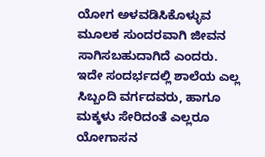ಯೋಗ ಅಳವಡಿಸಿಕೊಳ್ಳುವ ಮೂಲಕ ಸುಂದರವಾಗಿ ಜೀವನ ಸಾಗಿಸಬಹುದಾಗಿದೆ ಎಂದರು.
ಇದೇ ಸಂದರ್ಭದಲ್ಲಿ ಶಾಲೆಯ ಎಲ್ಲ ಸಿಬ್ಬಂದಿ ವರ್ಗದವರು, ಹಾಗೂ ಮಕ್ಕಳು ಸೇರಿದಂತೆ ಎಲ್ಲರೂ ಯೋಗಾಸನ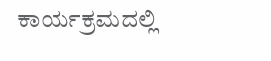ಕಾರ್ಯಕ್ರಮದಲ್ಲಿ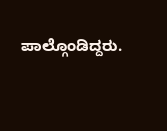ಪಾಲ್ಗೊಂಡಿದ್ದರು.